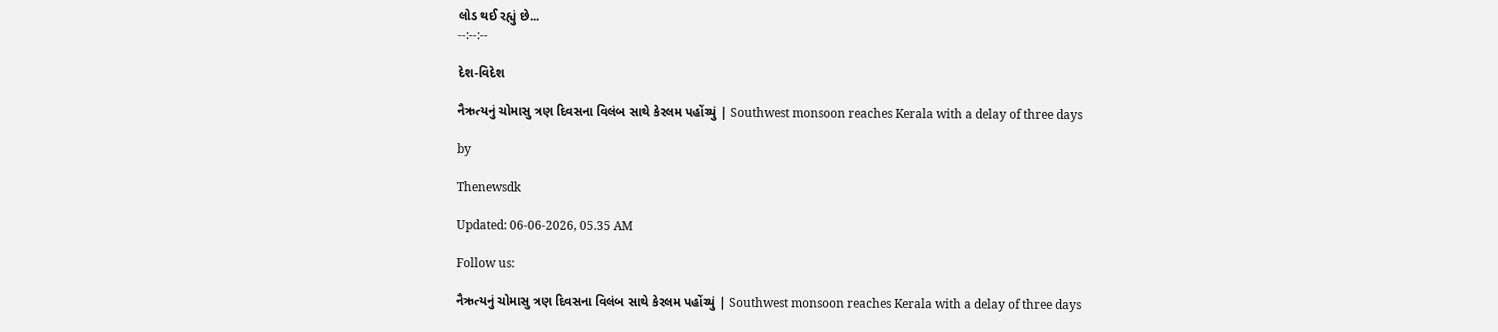લોડ થઈ રહ્યું છે...
--:--:--

દેશ-વિદેશ

નૈઋત્યનું ચોમાસુ ત્રણ દિવસના વિલંબ સાથે કેરલમ પહોંચ્યું | Southwest monsoon reaches Kerala with a delay of three days

by

Thenewsdk

Updated: 06-06-2026, 05.35 AM

Follow us:

નૈઋત્યનું ચોમાસુ ત્રણ દિવસના વિલંબ સાથે કેરલમ પહોંચ્યું | Southwest monsoon reaches Kerala with a delay of three days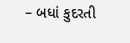– બધાં કુદરતી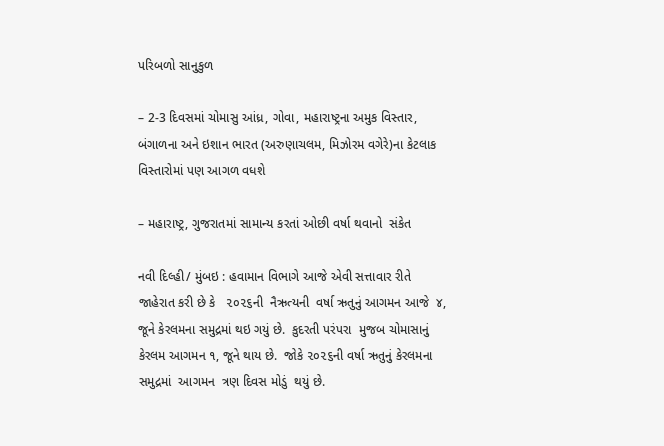પરિબળો સાનુકુળ

– 2-3 દિવસમાં ચોમાસુ આંધ્ર, ગોવા, મહારાષ્ટ્રના અમુક વિસ્તાર, બંગાળના અને ઇશાન ભારત (અરુણાચલમ, મિઝોરમ વગેરે)ના કેટલાક વિસ્તારોમાં પણ આગળ વધશે

– મહારાષ્ટ્ર, ગુજરાતમાં સામાન્ય કરતાં ઓછી વર્ષા થવાનો  સંકેત

નવી દિલ્હી/ મુંબઇ : હવામાન વિભાગે આજે એવી સત્તાવાર રીતે જાહેરાત કરી છે કે   ૨૦૨૬ની  નૈઋત્યની  વર્ષા ઋતુનું આગમન આજે  ૪, જૂને કેરલમના સમુદ્રમાં થઇ ગયું છે.  કુદરતી પરંપરા  મુજબ ચોમાસાનું કેરલમ આગમન ૧, જૂને થાય છે.  જોકે ૨૦૨૬ની વર્ષા ઋતુનું કેરલમના સમુદ્રમાં  આગમન  ત્રણ દિવસ મોડું  થયું છે.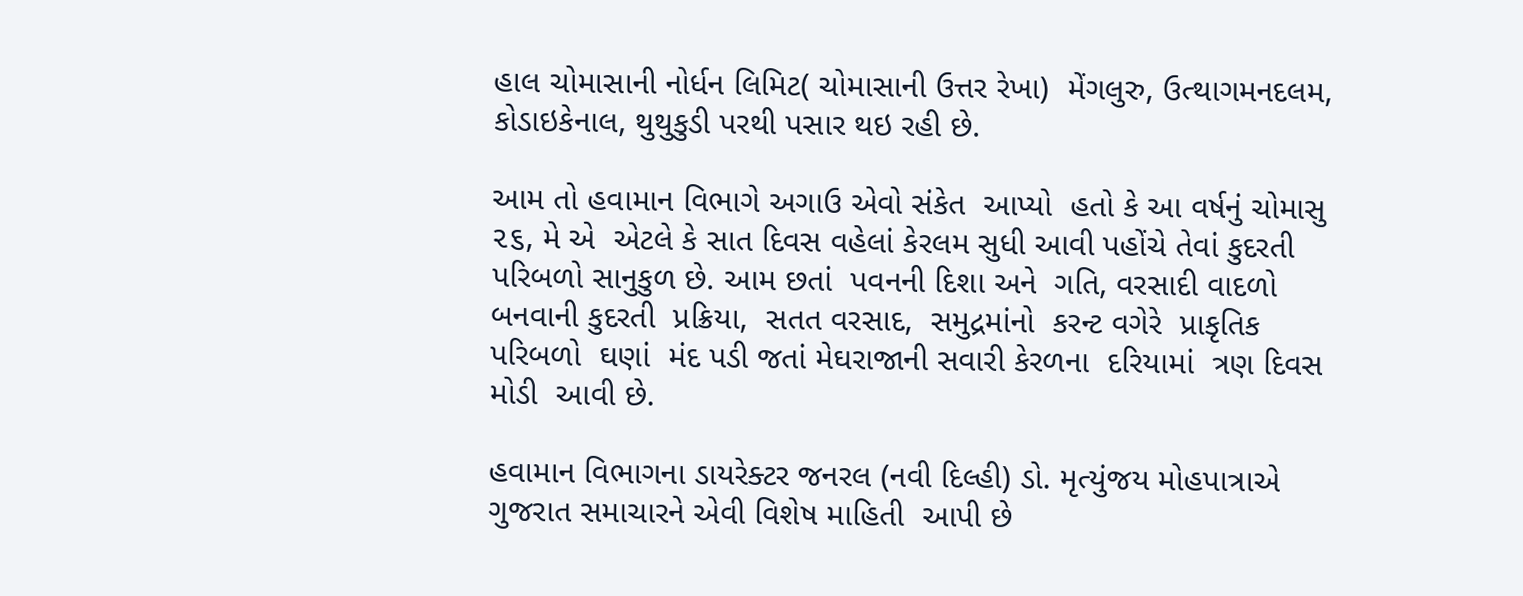હાલ ચોમાસાની નોર્ધન લિમિટ( ચોમાસાની ઉત્તર રેખા)  મેંગલુરુ, ઉત્થાગમનદલમ, કોડાઇકેનાલ, થુથુકુડી પરથી પસાર થઇ રહી છે.

આમ તો હવામાન વિભાગે અગાઉ એવો સંકેત  આપ્યો  હતો કે આ વર્ષનું ચોમાસુ ૨૬, મે એ  એટલે કે સાત દિવસ વહેલાં કેરલમ સુધી આવી પહોંચે તેવાં કુદરતી પરિબળો સાનુકુળ છે. આમ છતાં  પવનની દિશા અને  ગતિ, વરસાદી વાદળો બનવાની કુદરતી  પ્રક્રિયા,  સતત વરસાદ,  સમુદ્રમાંનો  કરન્ટ વગેરે  પ્રાકૃતિક  પરિબળો  ઘણાં  મંદ પડી જતાં મેઘરાજાની સવારી કેરળના  દરિયામાં  ત્રણ દિવસ મોડી  આવી છે.

હવામાન વિભાગના ડાયરેક્ટર જનરલ (નવી દિલ્હી) ડો. મૃત્યુંજય મોહપાત્રાએ ગુજરાત સમાચારને એવી વિશેષ માહિતી  આપી છે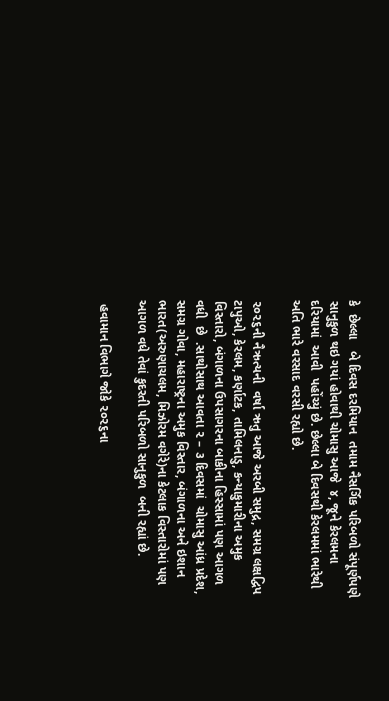કે  છેલ્લા   બે દિવસ દરમિયાન  તમામ નૈસર્ગિક પરિબળો સંપૂર્ણપણે સાનુકુળ થઇ ગયાં હોવાથી ચોમાસુ આજે  ૪, જૂને કેરલમના દરિયામાં  આવી  પહોંચ્યું છે. છેલ્લા બે દિવસથી કેરલમમાં ભારેથી અતિ ભારે વરસાદ વરસી રહ્યો છે.

૨૦૨૬ની નૈઋત્યની  વર્ષા ઋતુ આજે અરબી સમુદ્ર, સમગ્ર લક્ષદ્વિપ ટાપુઓ, કેરલમ, કર્ણાટક, તામિલનાડુ, કન્યાકુમારીના અમુક વિસ્તારો, બંગાળના ઉપસાગરના બાકીના હિસ્સામાં પણ આગળ  વધી  છે  .સાથોસાથ આવતા ૨ – ૩ દિવસમાં  ચોમાસુ આંધ્ર પ્રદેશ, સમગ્ર ગોવા, મહારાષ્ટ્રના અમુક વિસ્તાર, બંગાળના અને ઇશાન ભારત(અરુણાચલમ, મિઝોરમ વગેરે)ના કેટલાક વિસ્તારોમાં પણ આગળ વધે તેવાં કુદરતી પરિબળો સાનુકુળ  બની રહ્યાં છે.

 હવામાન વિભાગે જોકે ૨૦૨૬ના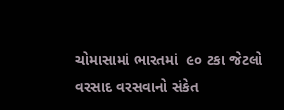ચોમાસામાં ભારતમાં  ૯૦ ટકા જેટલો વરસાદ વરસવાનો સંકેત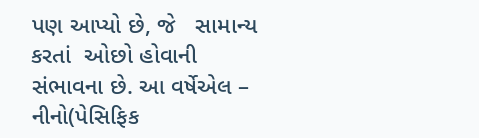પણ આપ્યો છે, જે   સામાન્ય કરતાં  ઓછો હોવાની સંભાવના છે. આ વર્ષેએલ – નીનો(પેસિફિક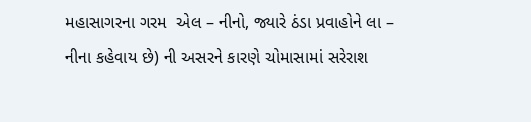મહાસાગરના ગરમ  એલ – નીનો, જ્યારે ઠંડા પ્રવાહોને લા – નીના કહેવાય છે) ની અસરને કારણે ચોમાસામાં સરેરાશ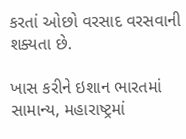કરતાં ઓછો વરસાદ વરસવાની શક્યતા છે.

ખાસ કરીને ઇશાન ભારતમાં સામાન્ય, મહારાષ્ટ્રમાં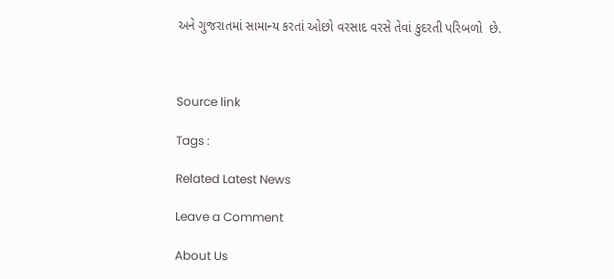અને ગુજરાતમાં સામાન્ય કરતાં ઓછો વરસાદ વરસે તેવાં કુદરતી પરિબળો  છે.



Source link

Tags :

Related Latest News

Leave a Comment

About Us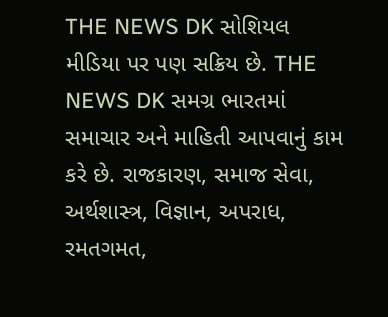THE NEWS DK સોશિયલ મીડિયા પર પણ સક્રિય છે. THE NEWS DK સમગ્ર ભારતમાં સમાચાર અને માહિતી આપવાનું કામ કરે છે. રાજકારણ, સમાજ સેવા, અર્થશાસ્ત્ર, વિજ્ઞાન, અપરાધ, રમતગમત,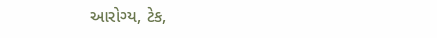આરોગ્ય, ટેક,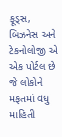ફૂડ્સ, બિઝનેસ અને ટેકનોલોજી એ એક પોર્ટલ છે જે લોકોને મફતમાં વધુ માહિતી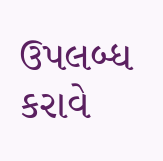ઉપલબ્ધ કરાવે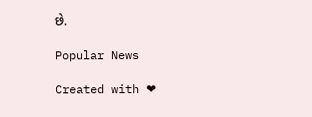છે.

Popular News

Created with ❤